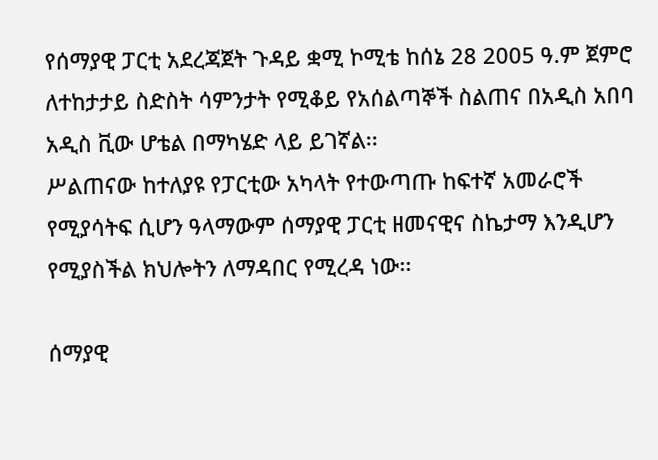የሰማያዊ ፓርቲ አደረጃጀት ጉዳይ ቋሚ ኮሚቴ ከሰኔ 28 2005 ዓ.ም ጀምሮ ለተከታታይ ስድስት ሳምንታት የሚቆይ የአሰልጣኞች ስልጠና በአዲስ አበባ አዲስ ቪው ሆቴል በማካሄድ ላይ ይገኛል፡፡
ሥልጠናው ከተለያዩ የፓርቲው አካላት የተውጣጡ ከፍተኛ አመራሮች የሚያሳትፍ ሲሆን ዓላማውም ሰማያዊ ፓርቲ ዘመናዊና ስኬታማ እንዲሆን የሚያስችል ክህሎትን ለማዳበር የሚረዳ ነው፡፡

ሰማያዊ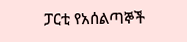ፓርቲ የአሰልጣኞች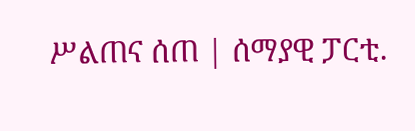ሥልጠና ሰጠ | ሰማያዊ ፓርቲ.